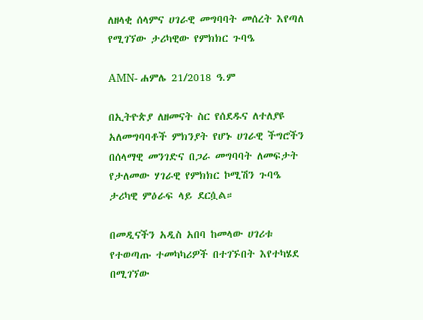ለዘላቂ ሰላምና ሀገራዊ መግባባት መሰረት እየጣለ የሚገኘው ታሪካዊው የምክክር ጉባዔ

AMN- ሐምሌ 21/2018 ዓ.ም

በኢትዮጵያ ለዘመናት ስር የሰደዱና ለተለያዩ አለመግባባቶች ምክንያት የሆኑ ሀገራዊ ችግሮችን በሰላማዊ መንገድና በጋራ መግባባት ለመፍታት የታለመው ሃገራዊ የምክክር ኮሚሽን ጉባዔ ታሪካዊ ምዕራፍ ላይ ደርሷል።

በመዲናችን አዲስ አበባ ከመላው ሀገሪቱ የተወጣጡ ተመካካሪዎች በተገኙበት እየተካሄደ በሚገኘው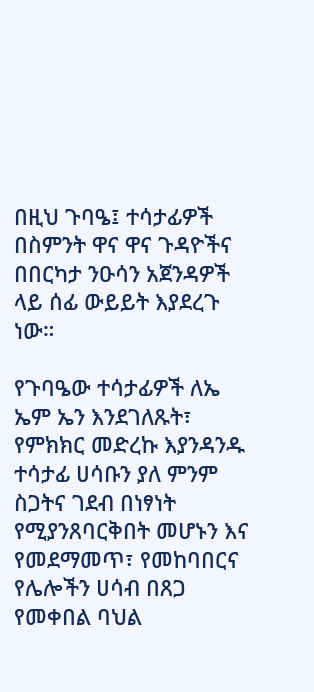በዚህ ጉባዔ፤ ተሳታፊዎች በስምንት ዋና ዋና ጉዳዮችና በበርካታ ንዑሳን አጀንዳዎች ላይ ሰፊ ውይይት እያደረጉ ነው።

የጉባዔው ተሳታፊዎች ለኤ ኤም ኤን እንደገለጹት፣ የምክክር መድረኩ እያንዳንዱ ተሳታፊ ሀሳቡን ያለ ምንም ስጋትና ገደብ በነፃነት የሚያንጸባርቅበት መሆኑን እና የመደማመጥ፣ የመከባበርና የሌሎችን ሀሳብ በጸጋ የመቀበል ባህል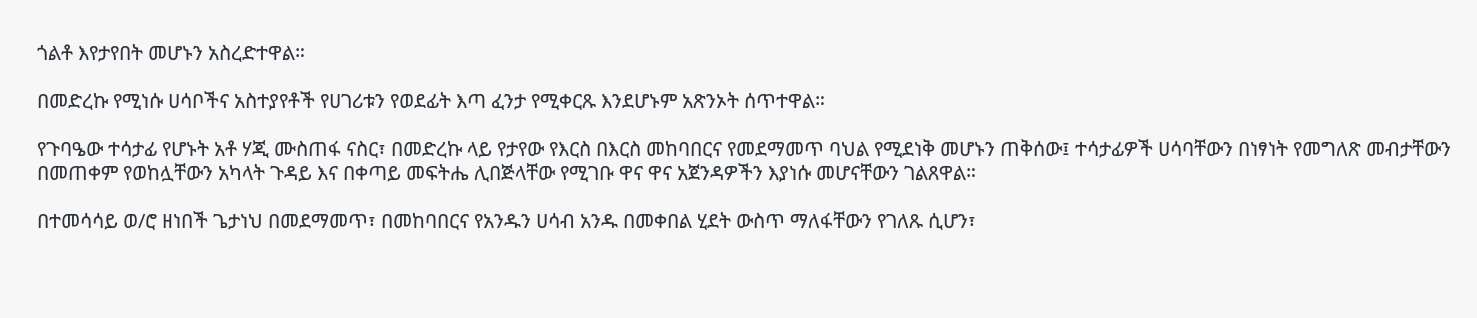ጎልቶ እየታየበት መሆኑን አስረድተዋል።

በመድረኩ የሚነሱ ሀሳቦችና አስተያየቶች የሀገሪቱን የወደፊት እጣ ፈንታ የሚቀርጹ እንደሆኑም አጽንኦት ሰጥተዋል።

የጉባዔው ተሳታፊ የሆኑት አቶ ሃጂ ሙስጠፋ ናስር፣ በመድረኩ ላይ የታየው የእርስ በእርስ መከባበርና የመደማመጥ ባህል የሚደነቅ መሆኑን ጠቅሰው፤ ተሳታፊዎች ሀሳባቸውን በነፃነት የመግለጽ መብታቸውን በመጠቀም የወከሏቸውን አካላት ጉዳይ እና በቀጣይ መፍትሔ ሊበጅላቸው የሚገቡ ዋና ዋና አጀንዳዎችን እያነሱ መሆናቸውን ገልጸዋል።

በተመሳሳይ ወ/ሮ ዘነበች ጌታነህ በመደማመጥ፣ በመከባበርና የአንዱን ሀሳብ አንዱ በመቀበል ሂደት ውስጥ ማለፋቸውን የገለጹ ሲሆን፣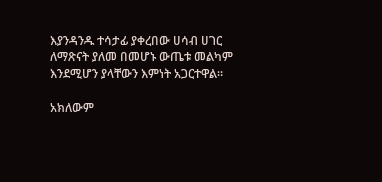እያንዳንዱ ተሳታፊ ያቀረበው ሀሳብ ሀገር ለማጽናት ያለመ በመሆኑ ውጤቱ መልካም እንደሚሆን ያላቸውን እምነት አጋርተዋል።

አክለውም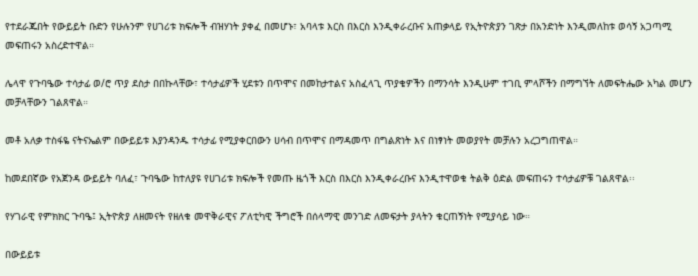የተደራጁበት የውይይት ቡድን የሁሉንም የሀገሪቱ ክፍሎች ብዝሃነት ያቀፈ በመሆኑ፣ አባላቱ እርስ በእርስ እንዲቀራረቡና አጠቃላይ የኢትዮጵያን ገጽታ በአንድነት እንዲመለከቱ ወሳኝ አጋጣሚ መፍጠሩን አስረድተዋል።

ሌላዋ የጉባዔው ተሳታፊ ወ/ሮ ጥያ ደስታ በበኩላቸው፣ ተሳታፊዎች ሂደቱን በጥሞና በመከታተልና አስፈላጊ ጥያቄዎችን በማንሳት እንዲሁም ተገቢ ምላሾችን በማግኘት ለመፍትሔው አካል መሆን መቻላቸውን ገልጸዋል።

መቶ አለቃ ተስፋዬ ናትናኤልም በውይይቱ እያንዳንዱ ተሳታፊ የሚያቀርበውን ሀሳብ በጥሞና በማዳመጥ በግልጽነት እና በነፃነት መወያየት መቻሉን አረጋግጠዋል።

ከመደበኛው የአጀንዳ ውይይት ባለፈ፣ ጉባዔው ከተለያዩ የሀገሪቱ ክፍሎች የመጡ ዜጎች እርስ በእርስ እንዲቀራረቡና እንዲተዋወቁ ትልቅ ዕድል መፍጠሩን ተሳታፊዎቹ ገልጸዋል፡፡

የሃገራዊ የምክክር ጉባዔ፤ ኢትዮጵያ ለዘመናት የዘለቁ መዋቅራዊና ፖለቲካዊ ችግሮች በሰላማዊ መንገድ ለመፍታት ያላትን ቁርጠኝነት የሚያሳይ ነው።

በውይይቱ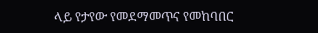ላይ የታየው የመደማመጥና የመከባበር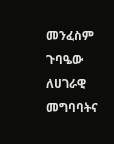መንፈስም ጉባዔው ለሀገራዊ መግባባትና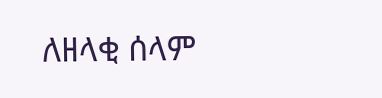ለዘላቂ ሰላም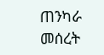ጠንካራ መሰረት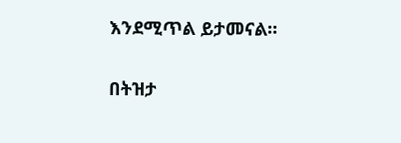እንደሚጥል ይታመናል።

በትዝታ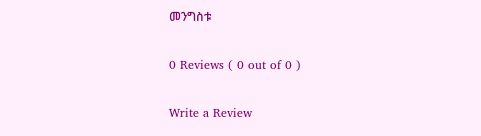መንግስቱ

0 Reviews ( 0 out of 0 )

Write a Review